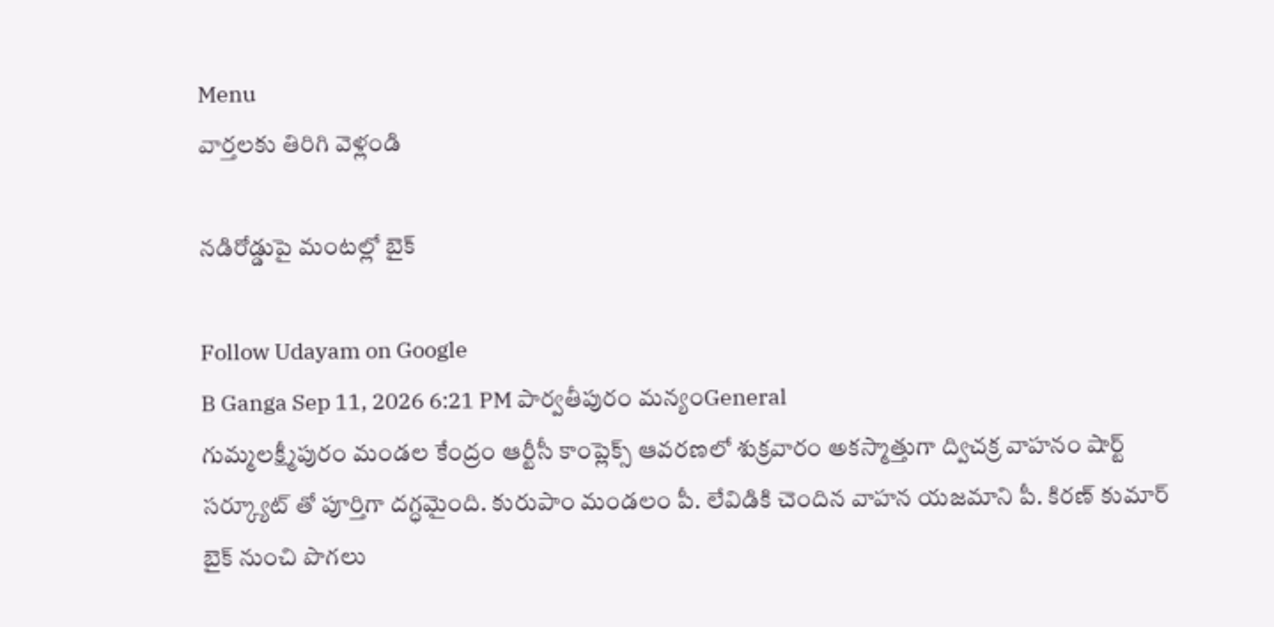Menu
వార్తలకు తిరిగి వెళ్లండి

నడిరోడ్డుపై మంటల్లో బైక్

Follow Udayam on Google
B Ganga Sep 11, 2026 6:21 PM పార్వతీపురం మన్యంGeneral
గుమ్మలక్ష్మీపురం మండల కేంద్రం ఆర్టీసీ కాంప్లెక్స్ ఆవరణలో శుక్రవారం అకస్మాత్తుగా ద్విచక్ర వాహనం షార్ట్ సర్క్యూట్ తో పూర్తిగా దగ్ధమైంది. కురుపాం మండలం పీ. లేవిడికి చెందిన వాహన యజమాని పీ. కిరణ్ కుమార్ బైక్ నుంచి పొగలు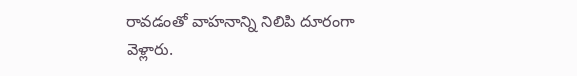రావడంతో వాహనాన్ని నిలిపి దూరంగా వెళ్లారు.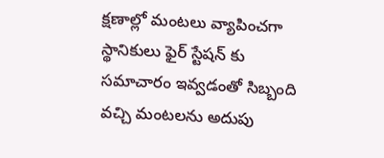క్షణాల్లో మంటలు వ్యాపించగా స్థానికులు ఫైర్ స్టేషన్ కు సమాచారం ఇవ్వడంతో సిబ్బంది వచ్చి మంటలను అదుపు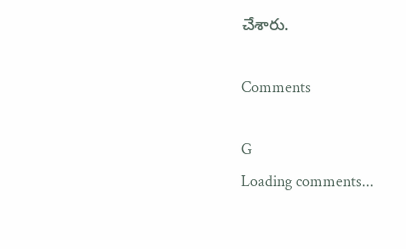చేశారు.

Comments

G
Loading comments...